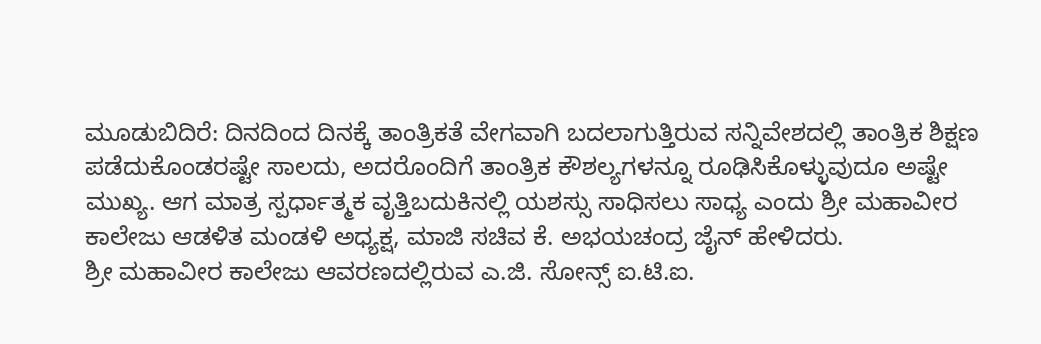ಮೂಡುಬಿದಿರೆ: ದಿನದಿಂದ ದಿನಕ್ಕೆ ತಾಂತ್ರಿಕತೆ ವೇಗವಾಗಿ ಬದಲಾಗುತ್ತಿರುವ ಸನ್ನಿವೇಶದಲ್ಲಿ ತಾಂತ್ರಿಕ ಶಿಕ್ಷಣ ಪಡೆದುಕೊಂಡರಷ್ಟೇ ಸಾಲದು, ಅದರೊಂದಿಗೆ ತಾಂತ್ರಿಕ ಕೌಶಲ್ಯಗಳನ್ನೂ ರೂಢಿಸಿಕೊಳ್ಳುವುದೂ ಅಷ್ಟೇ ಮುಖ್ಯ. ಆಗ ಮಾತ್ರ ಸ್ಪರ್ಧಾತ್ಮಕ ವೃತ್ತಿಬದುಕಿನಲ್ಲಿ ಯಶಸ್ಸು ಸಾಧಿಸಲು ಸಾಧ್ಯ ಎಂದು ಶ್ರೀ ಮಹಾವೀರ ಕಾಲೇಜು ಆಡಳಿತ ಮಂಡಳಿ ಅಧ್ಯಕ್ಷ, ಮಾಜಿ ಸಚಿವ ಕೆ. ಅಭಯಚಂದ್ರ ಜೈನ್ ಹೇಳಿದರು.
ಶ್ರೀ ಮಹಾವೀರ ಕಾಲೇಜು ಆವರಣದಲ್ಲಿರುವ ಎ.ಜಿ. ಸೋನ್ಸ್ ಐ.ಟಿ.ಐ.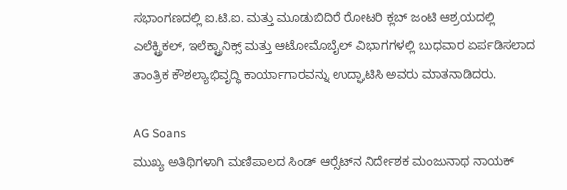ಸಭಾಂಗಣದಲ್ಲಿ ಐ.ಟಿ.ಐ. ಮತ್ತು ಮೂಡುಬಿದಿರೆ ರೋಟರಿ ಕ್ಲಬ್ ಜಂಟಿ ಆಶ್ರಯದಲ್ಲಿ ಎಲೆಕ್ಟ್ರಿಕಲ್, ಇಲೆಕ್ಟ್ರಾನಿಕ್ಸ್ ಮತ್ತು ಆಟೋಮೊಬೈಲ್ ವಿಭಾಗಗಳಲ್ಲಿ ಬುಧವಾರ ಏರ್ಪಡಿಸಲಾದ ತಾಂತ್ರಿಕ ಕೌಶಲ್ಯಾಭಿವೃದ್ಧಿ ಕಾರ್ಯಾಗಾರವನ್ನು ಉದ್ಘಾಟಿಸಿ ಅವರು ಮಾತನಾಡಿದರು.

AG Soans
ಮುಖ್ಯ ಅತಿಥಿಗಳಾಗಿ ಮಣಿಪಾಲದ ಸಿಂಡ್ ಆರ್‍ಸೆಟ್‍ನ ನಿರ್ದೇಶಕ ಮಂಜುನಾಥ ನಾಯಕ್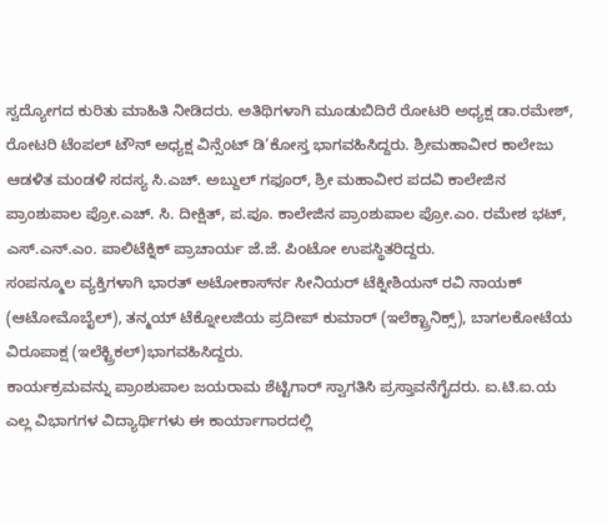ಸ್ವದ್ಯೋಗದ ಕುರಿತು ಮಾಹಿತಿ ನೀಡಿದರು. ಅತಿಥಿಗಳಾಗಿ ಮೂಡುಬಿದಿರೆ ರೋಟರಿ ಅಧ್ಯಕ್ಷ ಡಾ.ರಮೇಶ್, ರೋಟರಿ ಟೆಂಪಲ್ ಟೌನ್ ಅಧ್ಯಕ್ಷ ವಿನ್ಸೆಂಟ್ ಡಿ’ಕೋಸ್ತ ಭಾಗವಹಿಸಿದ್ದರು. ಶ್ರೀಮಹಾವೀರ ಕಾಲೇಜು ಆಡಳಿತ ಮಂಡಳಿ ಸದಸ್ಯ ಸಿ.ಎಚ್. ಅಬ್ದುಲ್ ಗಫೂರ್, ಶ್ರೀ ಮಹಾವೀರ ಪದವಿ ಕಾಲೇಜಿನ ಪ್ರಾಂಶುಪಾಲ ಪ್ರೋ.ಎಚ್. ಸಿ. ದೀಕ್ಷಿತ್, ಪ.ಪೂ. ಕಾಲೇಜಿನ ಪ್ರಾಂಶುಪಾಲ ಪ್ರೋ.ಎಂ. ರಮೇಶ ಭಟ್, ಎಸ್.ಎನ್.ಎಂ. ಪಾಲಿಟೆಕ್ನಿಕ್ ಪ್ರಾಚಾರ್ಯ ಜೆ.ಜೆ. ಪಿಂಟೋ ಉಪಸ್ಥಿತರಿದ್ದರು.
ಸಂಪನ್ಮೂಲ ವ್ಯಕ್ತಿಗಳಾಗಿ ಭಾರತ್ ಅಟೋಕಾರ್ಸ್‍ನ ಸೀನಿಯರ್ ಟೆಕ್ನೀಶಿಯನ್ ರವಿ ನಾಯಕ್ (ಆಟೋಮೊಬೈಲ್), ತನ್ಮಯ್ ಟೆಕ್ನೋಲಜಿಯ ಪ್ರದೀಪ್ ಕುಮಾರ್ (ಇಲೆಕ್ಟ್ರಾನಿಕ್ಸ್), ಬಾಗಲಕೋಟೆಯ ವಿರೂಪಾಕ್ಷ (ಇಲೆಕ್ಟ್ರಿಕಲ್)ಭಾಗವಹಿಸಿದ್ದರು.
ಕಾರ್ಯಕ್ರಮವನ್ನು ಪ್ರಾಂಶುಪಾಲ ಜಯರಾಮ ಶೆಟ್ಟಿಗಾರ್ ಸ್ವಾಗತಿಸಿ ಪ್ರಸ್ತಾವನೆಗೈದರು. ಐ.ಟಿ.ಐ.ಯ ಎಲ್ಲ ವಿಭಾಗಗಳ ವಿದ್ಯಾರ್ಥಿಗಳು ಈ ಕಾರ್ಯಾಗಾರದಲ್ಲಿ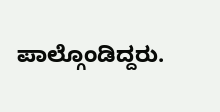ಪಾಲ್ಗೊಂಡಿದ್ದರು.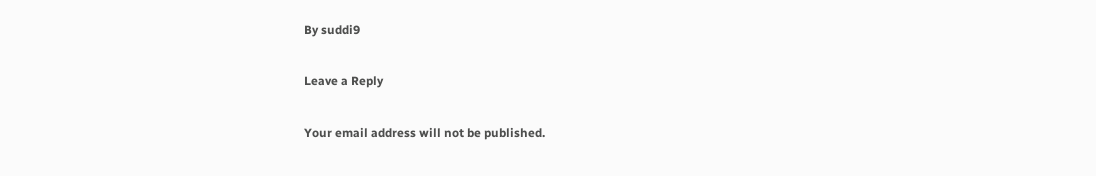By suddi9

Leave a Reply

Your email address will not be published.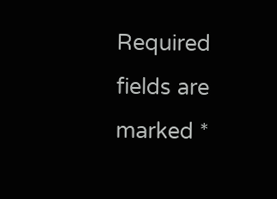Required fields are marked *